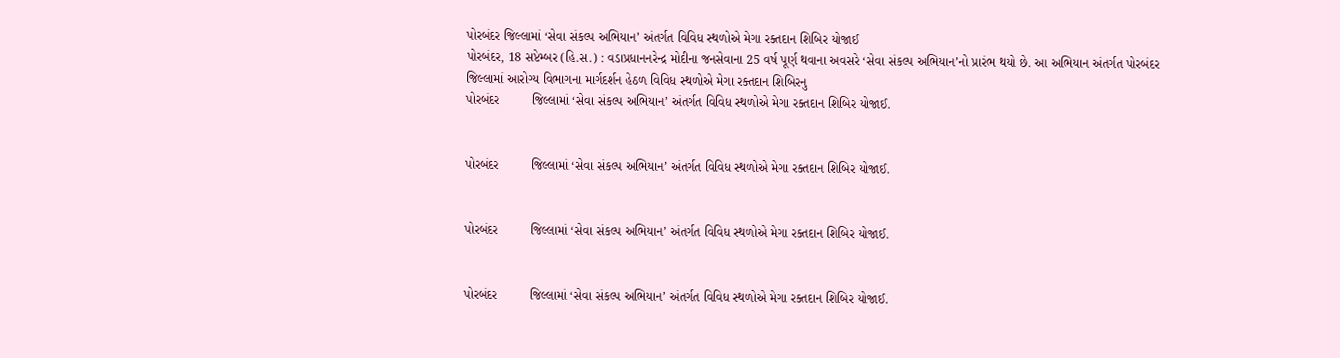પોરબંદર જિલ્લામાં ‘સેવા સંકલ્પ અભિયાન’ અંતર્ગત વિવિધ સ્થળોએ મેગા રક્તદાન શિબિર યોજાઈ
પોરબંદર, 18 સપ્ટેમ્બર (હિ.સ.) : વડાપ્રધાનનરેન્દ્ર મોદીના જનસેવાના 25 વર્ષ પૂર્ણ થવાના અવસરે ‘સેવા સંકલ્પ અભિયાન’નો પ્રારંભ થયો છે. આ અભિયાન અંતર્ગત પોરબંદર જિલ્લામાં આરોગ્ય વિભાગના માર્ગદર્શન હેઠળ વિવિધ સ્થળોએ મેગા રક્તદાન શિબિરનુ
પોરબંદર         જિલ્લામાં ‘સેવા સંકલ્પ અભિયાન’ અંતર્ગત વિવિધ સ્થળોએ મેગા રક્તદાન શિબિર યોજાઈ.


પોરબંદર         જિલ્લામાં ‘સેવા સંકલ્પ અભિયાન’ અંતર્ગત વિવિધ સ્થળોએ મેગા રક્તદાન શિબિર યોજાઈ.


પોરબંદર         જિલ્લામાં ‘સેવા સંકલ્પ અભિયાન’ અંતર્ગત વિવિધ સ્થળોએ મેગા રક્તદાન શિબિર યોજાઈ.


પોરબંદર         જિલ્લામાં ‘સેવા સંકલ્પ અભિયાન’ અંતર્ગત વિવિધ સ્થળોએ મેગા રક્તદાન શિબિર યોજાઈ.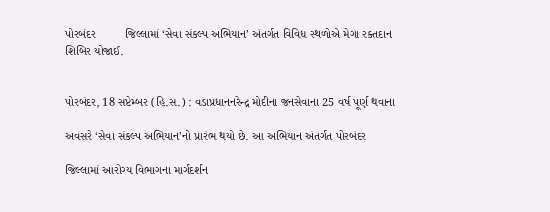પોરબંદર         જિલ્લામાં ‘સેવા સંકલ્પ અભિયાન’ અંતર્ગત વિવિધ સ્થળોએ મેગા રક્તદાન શિબિર યોજાઈ.


પોરબંદર, 18 સપ્ટેમ્બર (હિ.સ.) : વડાપ્રધાનનરેન્દ્ર મોદીના જનસેવાના 25 વર્ષ પૂર્ણ થવાના

અવસરે ‘સેવા સંકલ્પ અભિયાન’નો પ્રારંભ થયો છે. આ અભિયાન અંતર્ગત પોરબંદર

જિલ્લામાં આરોગ્ય વિભાગના માર્ગદર્શન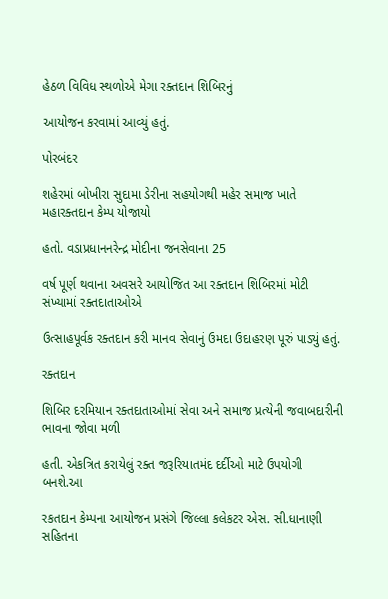હેઠળ વિવિધ સ્થળોએ મેગા રક્તદાન શિબિરનું

આયોજન કરવામાં આવ્યું હતું.

પોરબંદર

શહેરમાં બોખીરા સુદામા ડેરીના સહયોગથી મહેર સમાજ ખાતે મહારક્તદાન કેમ્પ યોજાયો

હતો. વડાપ્રધાનનરેન્દ્ર મોદીના જનસેવાના 25

વર્ષ પૂર્ણ થવાના અવસરે આયોજિત આ રક્તદાન શિબિરમાં મોટી સંખ્યામાં રક્તદાતાઓએ

ઉત્સાહપૂર્વક રક્તદાન કરી માનવ સેવાનું ઉમદા ઉદાહરણ પૂરું પાડ્યું હતું.

રક્તદાન

શિબિર દરમિયાન રક્તદાતાઓમાં સેવા અને સમાજ પ્રત્યેની જવાબદારીની ભાવના જોવા મળી

હતી. એકત્રિત કરાયેલું રક્ત જરૂરિયાતમંદ દર્દીઓ માટે ઉપયોગી બનશે.આ

રકતદાન કેમ્પના આયોજન પ્રસંગે જિલ્લા કલેકટર એસ. સી.ધાનાણી સહિતના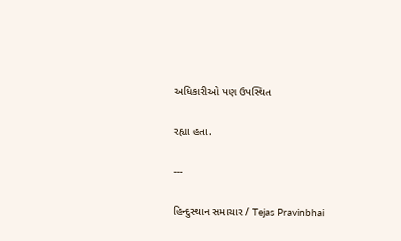અધિકારીઓ પણ ઉપસ્થિત

રહ્યા હતા.

---

હિન્દુસ્થાન સમાચાર / Tejas Pravinbhai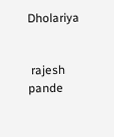Dholariya


 rajesh pande